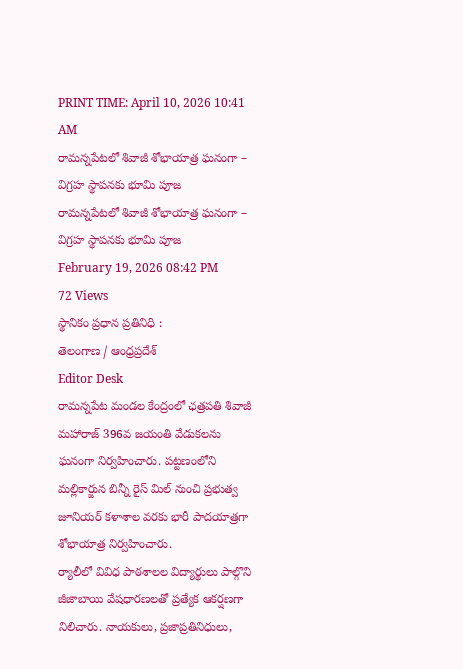PRINT TIME: April 10, 2026 10:41 AM
రామన్నపేటలో శివాజీ శోభాయాత్ర ఘనంగా – విగ్రహ స్థాపనకు భూమి పూజ
రామన్నపేటలో శివాజీ శోభాయాత్ర ఘనంగా – విగ్రహ స్థాపనకు భూమి పూజ
February 19, 2026 08:42 PM
72 Views
స్థానికం ప్రధాన ప్రతినిధి :
తెలంగాణ / ఆంధ్రప్రదేశ్
Editor Desk
రామన్నపేట మండల కేంద్రంలో ఛత్రపతి శివాజీ మహారాజ్ 396వ జయంతి వేడుకలను ఘనంగా నిర్వహించారు. పట్టణంలోని మల్లికార్జున బిన్నీ రైస్ మిల్ నుంచి ప్రభుత్వ జూనియర్ కళాశాల వరకు భారీ పాదయాత్రగా శోభాయాత్ర నిర్వహించారు.
ర్యాలీలో వివిధ పాఠశాలల విద్యార్థులు పాల్గొని జీజాబాయి వేషధారణలతో ప్రత్యేక ఆకర్షణగా నిలిచారు. నాయకులు, ప్రజాప్రతినిధులు,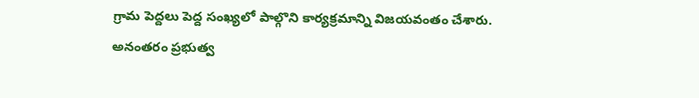గ్రామ పెద్దలు పెద్ద సంఖ్యలో పాల్గొని కార్యక్రమాన్ని విజయవంతం చేశారు.
అనంతరం ప్రభుత్వ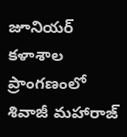జూనియర్ కళాశాల ప్రాంగణంలో శివాజీ మహారాజ్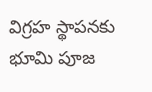విగ్రహ స్థాపనకు భూమి పూజ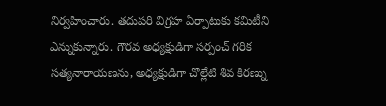నిర్వహించారు. తదుపరి విగ్రహ ఏర్పాటుకు కమిటీని ఎన్నుకున్నారు. గౌరవ అధ్యక్షుడిగా సర్పంచ్ గరిక సత్యనారాయణను, అధ్యక్షుడిగా చొల్లేటి శివ కిరణ్ను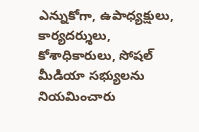ఎన్నుకోగా, ఉపాధ్యక్షులు, కార్యదర్శులు, కోశాధికారులు, సోషల్ మీడియా సభ్యులను నియమించారు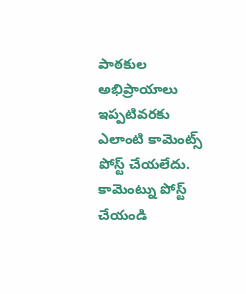పాఠకుల అభిప్రాయాలు
ఇప్పటివరకు ఎలాంటి కామెంట్స్ పోస్ట్ చేయలేదు.
కామెంట్ను పోస్ట్ చేయండి